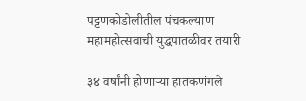पट्टणकोडोलीतील पंचकल्याण महामहोत्सवाची युद्धपातळीवर तयारी

३४ वर्षांनी होणाऱ्या हातकणंगले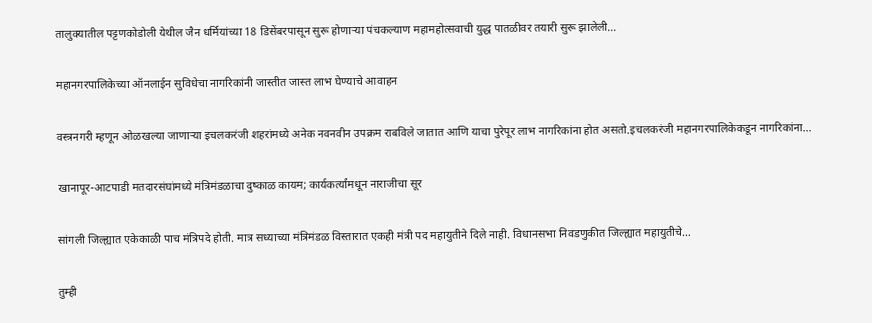तालुक्यातील पट्टणकोडोली येथील जैन धर्मियांच्या 18 डिसेंबरपासून सुरू होणाऱ्या पंचकल्याण महामहोत्सवाची युद्ध पातळीवर तयारी सुरू झालेली…

महानगरपालिकेच्या ऑनलाईन सुविधेचा नागरिकांनी जास्तीत जास्त लाभ घेण्याचे आवाहन

वस्त्रनगरी म्हणून ओळखल्या जाणाऱ्या इचलकरंजी शहरांमध्ये अनेक नवनवीन उपक्रम राबविले जातात आणि याचा पुरेपूर लाभ नागरिकांना होत असतो.इचलकरंजी महानगरपालिकेकडून नागरिकांना…

खानापूर-आटपाडी मतदारसंघांमध्ये मंत्रिमंडळाचा दुष्काळ कायम; कार्यकर्त्यांमधून नाराजीचा सूर

सांगली जिल्ह्यात एकेकाळी पाच मंत्रिपदे होती. मात्र सध्याच्या मंत्रिमंडळ विस्तारात एकही मंत्री पद महायुतीने दिले नाही. विधानसभा निवडणुकीत जिल्ह्यात महायुतीचे…

तुम्ही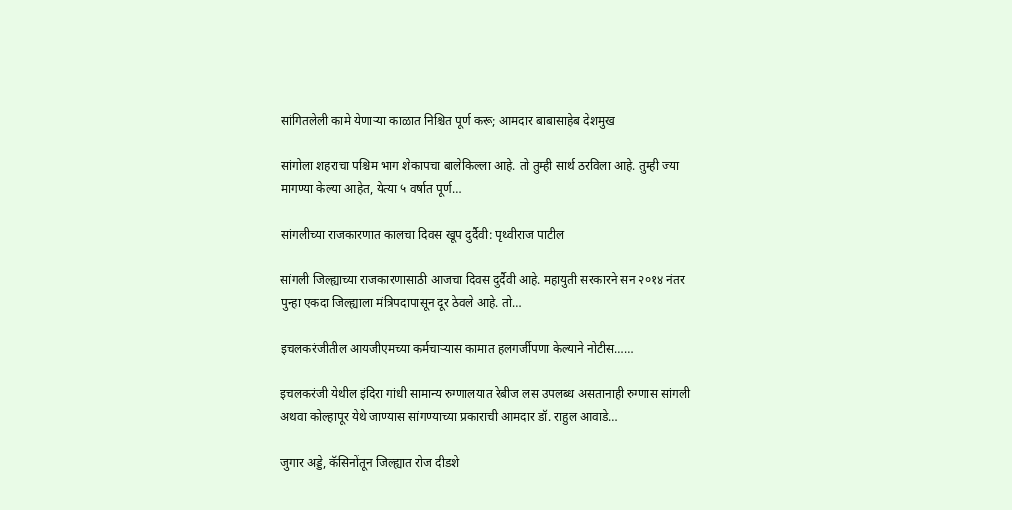सांगितलेली कामे येणाऱ्या काळात निश्चित पूर्ण करू; आमदार बाबासाहेब देशमुख

सांगोला शहराचा पश्चिम भाग शेकापचा बालेकिल्ला आहे. तो तुम्ही सार्थ ठरविला आहे. तुम्ही ज्या मागण्या केल्या आहेत, येत्या ५ वर्षात पूर्ण…

सांगलीच्या राजकारणात कालचा दिवस खूप दुर्दैवी: पृथ्वीराज पाटील

सांगली जिल्ह्याच्या राजकारणासाठी आजचा दिवस दुर्दैवी आहे. महायुती सरकारने सन २०१४ नंतर पुन्हा एकदा जिल्ह्याला मंत्रिपदापासून दूर ठेवले आहे. तो…

इचलकरंजीतील आयजीएमच्या कर्मचाऱ्यास कामात हलगर्जीपणा केल्याने नोटीस……

इचलकरंजी येथील इंदिरा गांधी सामान्य रुग्णालयात रेबीज लस उपलब्ध असतानाही रुग्णास सांगली अथवा कोल्हापूर येथे जाण्यास सांगण्याच्या प्रकाराची आमदार डॉ. राहुल आवाडे…

जुगार अड्डे, कॅसिनोंतून जिल्ह्यात रोज दीडशे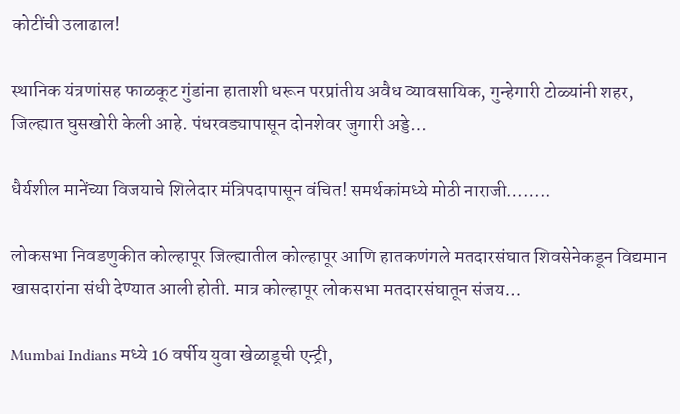कोटींची उलाढाल!

स्थानिक यंत्रणांसह फाळकूट गुंडांना हाताशी धरून परप्रांतीय अवैध व्यावसायिक, गुन्हेगारी टोळ्यांनी शहर, जिल्ह्यात घुसखोरी केली आहे. पंधरवड्यापासून दोनशेवर जुगारी अड्डे…

धैर्यशील मानेंच्या विजयाचे शिलेदार मंत्रिपदापासून वंचित! समर्थकांमध्ये मोठी नाराजी……..

लोकसभा निवडणुकीत कोल्हापूर जिल्ह्यातील कोल्हापूर आणि हातकणंगले मतदारसंघात शिवसेनेकडून विद्यमान खासदारांना संधी देण्यात आली होती. मात्र कोल्हापूर लोकसभा मतदारसंघातून संजय…

Mumbai Indians मध्ये 16 वर्षीय युवा खेळाडूची एन्ट्री,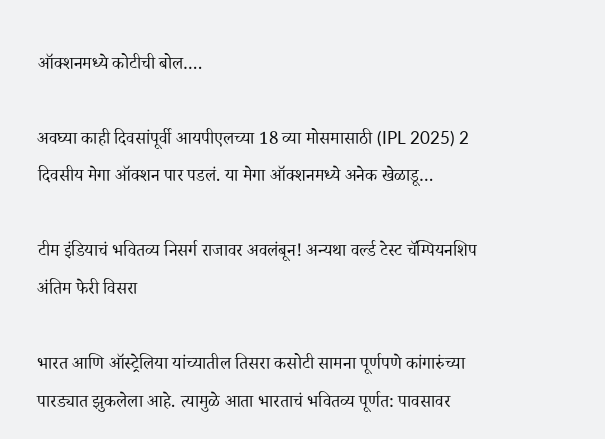ऑक्शनमध्ये कोटीची बोल….

अवघ्या काही दिवसांपूर्वी आयपीएलच्या 18 व्या मोसमासाठी (IPL 2025) 2 दिवसीय मेगा ऑक्शन पार पडलं. या मेगा ऑक्शनमध्ये अनेक खेळाडू…

टीम इंडियाचं भवितव्य निसर्ग राजावर अवलंबून! अन्यथा वर्ल्ड टेस्ट चॅम्पियनशिप अंतिम फेरी विसरा

भारत आणि ऑस्ट्रेलिया यांच्यातील तिसरा कसोटी सामना पूर्णपणे कांगारुंच्या पारड्यात झुकलेला आहे. त्यामुळे आता भारताचं भवितव्य पूर्णत: पावसावर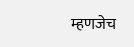म्हणजेच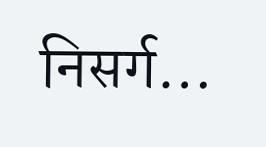निसर्ग…